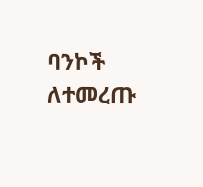ባንኮች ለተመረጡ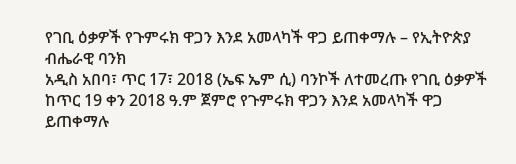የገቢ ዕቃዎች የጉምሩክ ዋጋን እንደ አመላካች ዋጋ ይጠቀማሉ – የኢትዮጵያ ብሔራዊ ባንክ
አዲስ አበባ፣ ጥር 17፣ 2018 (ኤፍ ኤም ሲ) ባንኮች ለተመረጡ የገቢ ዕቃዎች ከጥር 19 ቀን 2018 ዓ.ም ጀምሮ የጉምሩክ ዋጋን እንደ አመላካች ዋጋ ይጠቀማሉ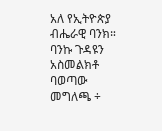አለ የኢትዮጵያ ብሔራዊ ባንክ።
ባንኩ ጉዳዩን አስመልክቶ ባወጣው መግለጫ ÷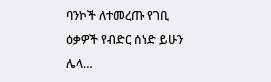ባንኮች ለተመረጡ የገቢ ዕቃዎች የብድር ሰነድ ይሁን ሌላ…